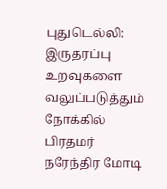புதுடெல்லி: இருதரப்பு உறவுகளை வலுப்படுத்தும் நோக்கில் பிரதமர் நரேந்திர மோடி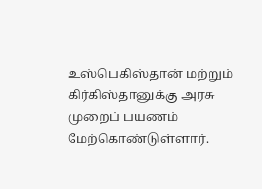உஸ்பெகிஸ்தான் மற்றும் கிர்கிஸ்தானுக்கு அரசு முறைப் பயணம் மேற்கொண்டுள்ளார்.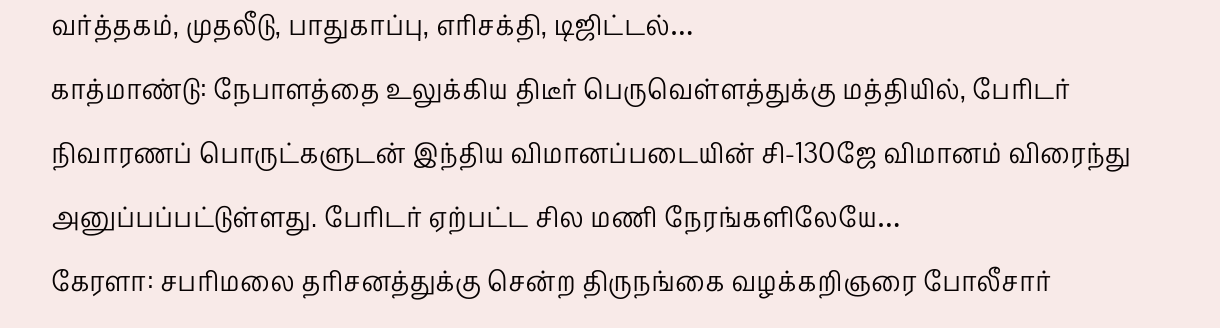வர்த்தகம், முதலீடு, பாதுகாப்பு, எரிசக்தி, டிஜிட்டல்…
காத்மாண்டு: நேபாளத்தை உலுக்கிய திடீர் பெருவெள்ளத்துக்கு மத்தியில், பேரிடர் நிவாரணப் பொருட்களுடன் இந்திய விமானப்படையின் சி-130ஜே விமானம் விரைந்து அனுப்பப்பட்டுள்ளது. பேரிடர் ஏற்பட்ட சில மணி நேரங்களிலேயே…
கேரளா: சபரிமலை தரிசனத்துக்கு சென்ற திருநங்கை வழக்கறிஞரை போலீசார்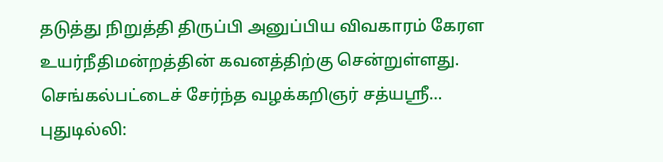தடுத்து நிறுத்தி திருப்பி அனுப்பிய விவகாரம் கேரள உயர்நீதிமன்றத்தின் கவனத்திற்கு சென்றுள்ளது. செங்கல்பட்டைச் சேர்ந்த வழக்கறிஞர் சத்யஸ்ரீ…
புதுடில்லி: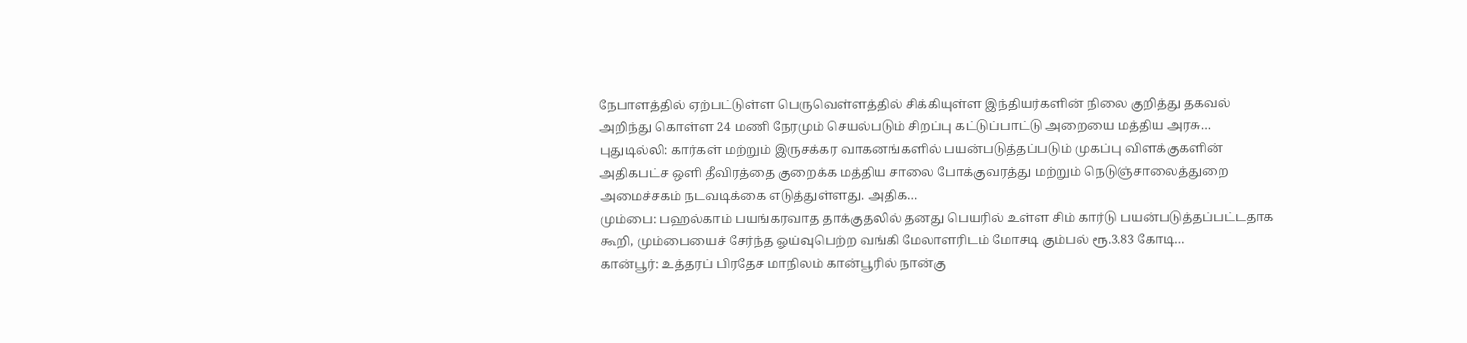நேபாளத்தில் ஏற்பட்டுள்ள பெருவெள்ளத்தில் சிக்கியுள்ள இந்தியர்களின் நிலை குறித்து தகவல் அறிந்து கொள்ள 24 மணி நேரமும் செயல்படும் சிறப்பு கட்டுப்பாட்டு அறையை மத்திய அரசு…
புதுடில்லி: கார்கள் மற்றும் இருசக்கர வாகனங்களில் பயன்படுத்தப்படும் முகப்பு விளக்குகளின் அதிகபட்ச ஒளி தீவிரத்தை குறைக்க மத்திய சாலை போக்குவரத்து மற்றும் நெடுஞ்சாலைத்துறை அமைச்சகம் நடவடிக்கை எடுத்துள்ளது. அதிக…
மும்பை: பஹல்காம் பயங்கரவாத தாக்குதலில் தனது பெயரில் உள்ள சிம் கார்டு பயன்படுத்தப்பட்டதாக கூறி, மும்பையைச் சேர்ந்த ஓய்வுபெற்ற வங்கி மேலாளரிடம் மோசடி கும்பல் ரூ.3.83 கோடி…
கான்பூர்: உத்தரப் பிரதேச மாநிலம் கான்பூரில் நான்கு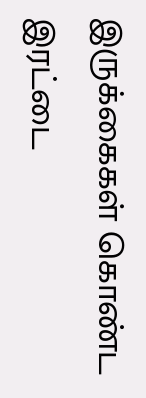இருக்கைகள் கொண்ட இரட்டை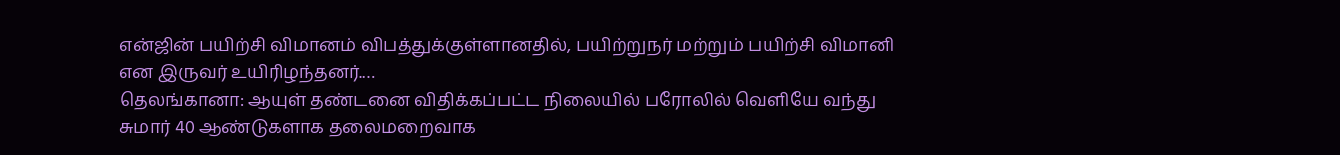என்ஜின் பயிற்சி விமானம் விபத்துக்குள்ளானதில், பயிற்றுநர் மற்றும் பயிற்சி விமானி என இருவர் உயிரிழந்தனர்.…
தெலங்கானா: ஆயுள் தண்டனை விதிக்கப்பட்ட நிலையில் பரோலில் வெளியே வந்து சுமார் 40 ஆண்டுகளாக தலைமறைவாக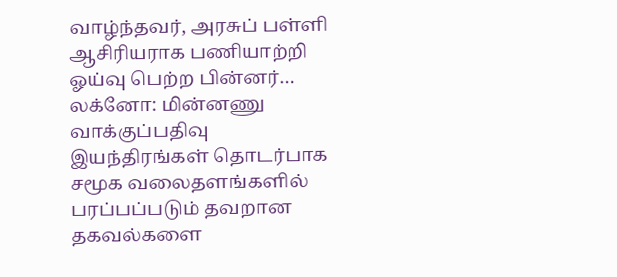வாழ்ந்தவர், அரசுப் பள்ளி ஆசிரியராக பணியாற்றி ஓய்வு பெற்ற பின்னர்…
லக்னோ: மின்னணு வாக்குப்பதிவு இயந்திரங்கள் தொடர்பாக சமூக வலைதளங்களில் பரப்பப்படும் தவறான தகவல்களை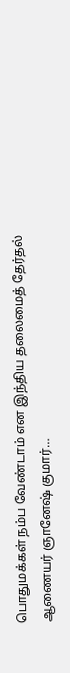பொதுமக்கள் நம்ப வேண்டாம் என இந்திய தலைமைத் தேர்தல் ஆணையர் ஞானேஷ் குமார்…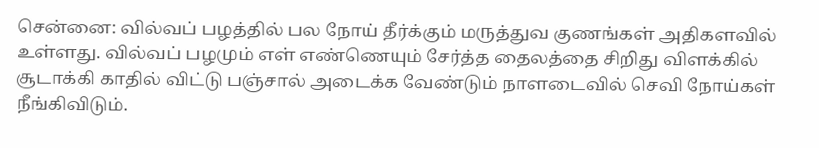சென்னை: வில்வப் பழத்தில் பல நோய் தீர்க்கும் மருத்துவ குணங்கள் அதிகளவில் உள்ளது. வில்வப் பழமும் எள் எண்ணெயும் சேர்த்த தைலத்தை சிறிது விளக்கில் சூடாக்கி காதில் விட்டு பஞ்சால் அடைக்க வேண்டும் நாளடைவில் செவி நோய்கள் நீங்கிவிடும்.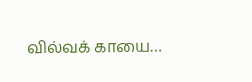வில்வக் காயை…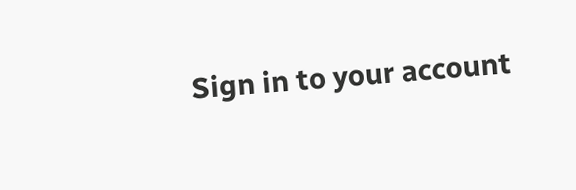Sign in to your account